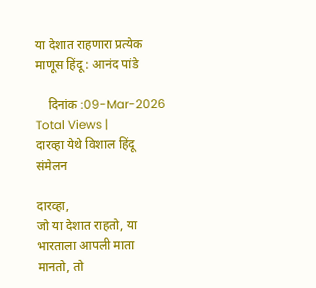या देशात राहणारा प्रत्येक माणूस हिंदू : आनंद पांडे

    दिनांक :09-Mar-2026
Total Views |
दारव्हा येथे विशाल हिंदू संमेलन

दारव्हा,
जो या देशात राहतो, या भारताला आपली माता मानतो, तो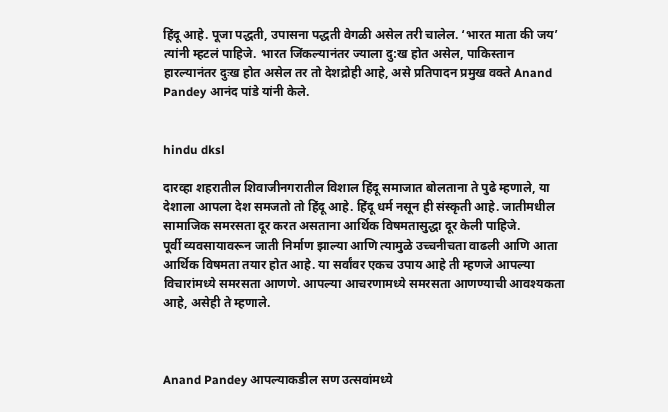हिंदू आहे. पूजा पद्धती, उपासना पद्धती वेगळी असेल तरी चालेल. ‘भारत माता की जय’ त्यांनी म्हटलं पाहिजे. भारत जिंकल्यानंतर ज्याला दु:ख होत असेल, पाकिस्तान हारल्यानंतर दुःख होत असेल तर तो देशद्रोही आहे, असे प्रतिपादन प्रमुख वक्ते Anand Pandey आनंद पांडे यांनी केले.


hindu dksl

दारव्हा शहरातील शिवाजीनगरातील विशाल हिंदू समाजात बोलताना ते पुढे म्हणाले, या देशाला आपला देश समजतो तो हिंदू आहे. हिंदू धर्म नसून ही संस्कृती आहे. जातीमधील सामाजिक समरसता दूर करत असताना आर्थिक विषमतासुद्धा दूर केली पाहिजे.
पूर्वी व्यवसायावरून जाती निर्माण झाल्या आणि त्यामुळे उच्चनीचता वाढली आणि आता आर्थिक विषमता तयार होत आहे. या सर्वांवर एकच उपाय आहे ती म्हणजे आपल्या विचारांमध्ये समरसता आणणे. आपल्या आचरणामध्ये समरसता आणण्याची आवश्यकता आहे, असेही ते म्हणाले.



Anand Pandey आपल्याकडील सण उत्सवांमध्ये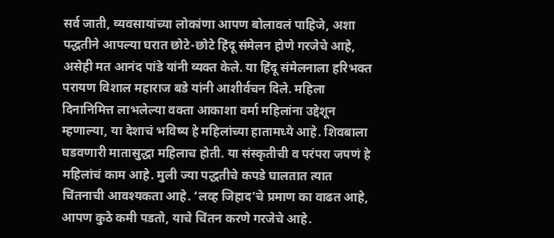सर्व जाती, व्यवसायांच्या लोकांणा आपण बोलावलं पाहिजे, अशा पद्धतीने आपल्या घरात छोटे-छोटे हिंदू संमेलन होणे गरजेचे आहे, असेही मत आनंद पांडे यांनी व्यक्त केले. या हिंदू संमेलनाला हरिभक्त परायण विशाल महाराज बडे यांनी आशीर्वचन दिले. महिला दिनानिमित्त लाभलेल्या वक्ता आकाशा वर्मा महिलांना उद्देशून म्हणाल्या, या देशाचं भविष्य हे महिलांच्या हातामध्ये आहे. शिवबाला घडवणारी मातासुद्धा महिलाच होती. या संस्कृतीची व परंपरा जपणं हे महिलांचं काम आहे. मुली ज्या पद्धतीचे कपडे घालतात त्यात चिंतनाची आवश्यकता आहे. ‘लव्ह जिहाद’चे प्रमाण का वाढत आहे, आपण कुठे कमी पडतो, याचे चिंतन करणे गरजेचे आहे.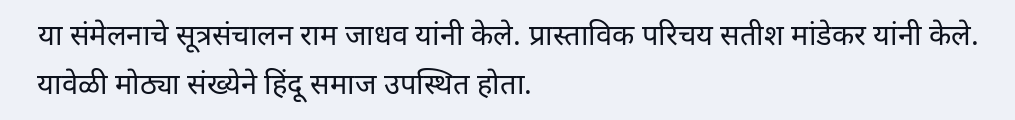या संमेलनाचे सूत्रसंचालन राम जाधव यांनी केले. प्रास्ताविक परिचय सतीश मांडेकर यांनी केले. यावेळी मोठ्या संख्येने हिंदू समाज उपस्थित होता.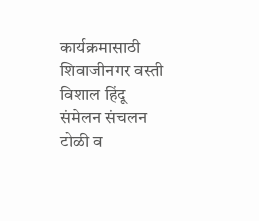कार्यक्रमासाठी शिवाजीनगर वस्ती विशाल हिंदू संमेलन संचलन टोळी व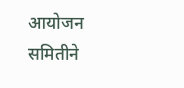आयोजन समितीने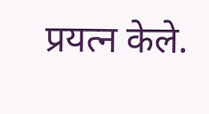प्रयत्न केले.